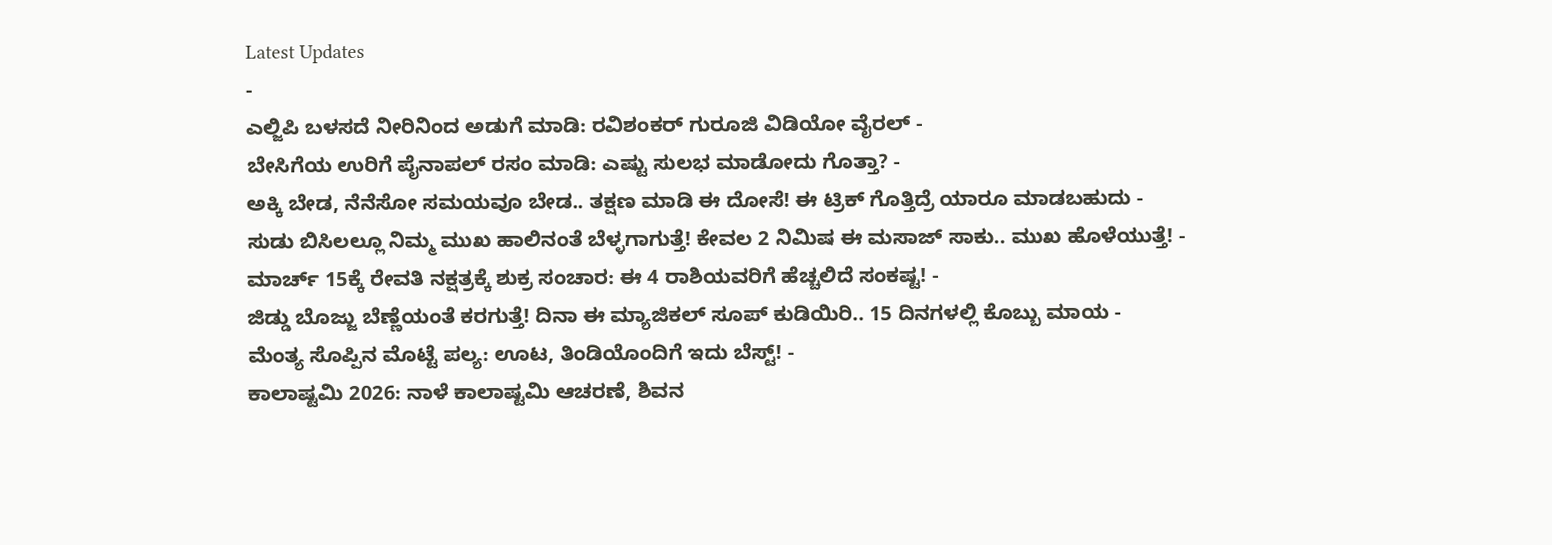Latest Updates
-
ಎಲ್ಜಿಪಿ ಬಳಸದೆ ನೀರಿನಿಂದ ಅಡುಗೆ ಮಾಡಿ: ರವಿಶಂಕರ್ ಗುರೂಜಿ ವಿಡಿಯೋ ವೈರಲ್ -
ಬೇಸಿಗೆಯ ಉರಿಗೆ ಪೈನಾಪಲ್ ರಸಂ ಮಾಡಿ: ಎಷ್ಟು ಸುಲಭ ಮಾಡೋದು ಗೊತ್ತಾ? -
ಅಕ್ಕಿ ಬೇಡ, ನೆನೆಸೋ ಸಮಯವೂ ಬೇಡ.. ತಕ್ಷಣ ಮಾಡಿ ಈ ದೋಸೆ! ಈ ಟ್ರಿಕ್ ಗೊತ್ತಿದ್ರೆ ಯಾರೂ ಮಾಡಬಹುದು -
ಸುಡು ಬಿಸಿಲಲ್ಲೂ ನಿಮ್ಮ ಮುಖ ಹಾಲಿನಂತೆ ಬೆಳ್ಳಗಾಗುತ್ತೆ! ಕೇವಲ 2 ನಿಮಿಷ ಈ ಮಸಾಜ್ ಸಾಕು.. ಮುಖ ಹೊಳೆಯುತ್ತೆ! -
ಮಾರ್ಚ್ 15ಕ್ಕೆ ರೇವತಿ ನಕ್ಷತ್ರಕ್ಕೆ ಶುಕ್ರ ಸಂಚಾರ: ಈ 4 ರಾಶಿಯವರಿಗೆ ಹೆಚ್ಚಲಿದೆ ಸಂಕಷ್ಟ! -
ಜಿಡ್ಡು ಬೊಜ್ಜು ಬೆಣ್ಣೆಯಂತೆ ಕರಗುತ್ತೆ! ದಿನಾ ಈ ಮ್ಯಾಜಿಕಲ್ ಸೂಪ್ ಕುಡಿಯಿರಿ.. 15 ದಿನಗಳಲ್ಲಿ ಕೊಬ್ಬು ಮಾಯ -
ಮೆಂತ್ಯ ಸೊಪ್ಪಿನ ಮೊಟ್ಟೆ ಪಲ್ಯ: ಊಟ, ತಿಂಡಿಯೊಂದಿಗೆ ಇದು ಬೆಸ್ಟ್! -
ಕಾಲಾಷ್ಟಮಿ 2026: ನಾಳೆ ಕಾಲಾಷ್ಟಮಿ ಆಚರಣೆ, ಶಿವನ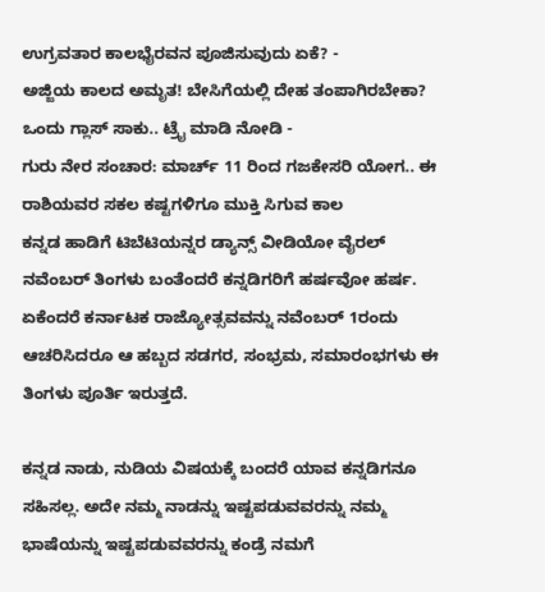ಉಗ್ರವತಾರ ಕಾಲಭೈರವನ ಪೂಜಿಸುವುದು ಏಕೆ? -
ಅಜ್ಜಿಯ ಕಾಲದ ಅಮೃತ! ಬೇಸಿಗೆಯಲ್ಲಿ ದೇಹ ತಂಪಾಗಿರಬೇಕಾ? ಒಂದು ಗ್ಲಾಸ್ ಸಾಕು.. ಟ್ರೈ ಮಾಡಿ ನೋಡಿ -
ಗುರು ನೇರ ಸಂಚಾರ: ಮಾರ್ಚ್ 11 ರಿಂದ ಗಜಕೇಸರಿ ಯೋಗ.. ಈ ರಾಶಿಯವರ ಸಕಲ ಕಷ್ಟಗಳಿಗೂ ಮುಕ್ತಿ ಸಿಗುವ ಕಾಲ
ಕನ್ನಡ ಹಾಡಿಗೆ ಟಿಬೆಟಿಯನ್ನರ ಡ್ಯಾನ್ಸ್ ವೀಡಿಯೋ ವೈರಲ್
ನವೆಂಬರ್ ತಿಂಗಳು ಬಂತೆಂದರೆ ಕನ್ನಡಿಗರಿಗೆ ಹರ್ಷವೋ ಹರ್ಷ. ಏಕೆಂದರೆ ಕರ್ನಾಟಕ ರಾಜ್ಯೋತ್ಸವವನ್ನು ನವೆಂಬರ್ 1ರಂದು ಆಚರಿಸಿದರೂ ಆ ಹಬ್ಬದ ಸಡಗರ, ಸಂಭ್ರಮ, ಸಮಾರಂಭಗಳು ಈ ತಿಂಗಳು ಪೂರ್ತಿ ಇರುತ್ತದೆ.

ಕನ್ನಡ ನಾಡು, ನುಡಿಯ ವಿಷಯಕ್ಕೆ ಬಂದರೆ ಯಾವ ಕನ್ನಡಿಗನೂ ಸಹಿಸಲ್ಲ. ಅದೇ ನಮ್ಮ ನಾಡನ್ನು ಇಷ್ಟಪಡುವವರನ್ನು ನಮ್ಮ ಭಾಷೆಯನ್ನು ಇಷ್ಟಪಡುವವರನ್ನು ಕಂಡ್ರೆ ನಮಗೆ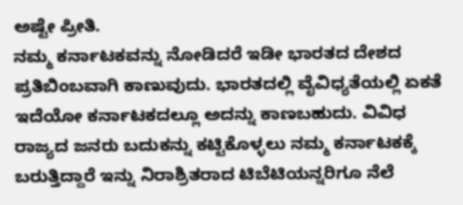ಅಷ್ಟೇ ಪ್ರೀತಿ.
ನಮ್ಮ ಕರ್ನಾಟಕವನ್ನು ನೋಡಿದರೆ ಇಡೀ ಭಾರತದ ದೇಶದ ಪ್ರತಿಬಿಂಬವಾಗಿ ಕಾಣುವುದು. ಭಾರತದಲ್ಲಿ ವೈವಿಧ್ಯತೆಯಲ್ಲಿ ಏಕತೆ ಇದೆಯೋ ಕರ್ನಾಟಕದಲ್ಲೂ ಅದನ್ನು ಕಾಣಬಹುದು. ವಿವಿಧ ರಾಜ್ಯದ ಜನರು ಬದುಕನ್ನು ಕಟ್ಟಿಕೊಳ್ಳಲು ನಮ್ಮ ಕರ್ನಾಟಕಕ್ಕೆ ಬರುತ್ತಿದ್ದಾರೆ ಇನ್ನು ನಿರಾಶ್ರಿತರಾದ ಟಿಬೆಟಿಯನ್ನರಿಗೂ ನೆಲೆ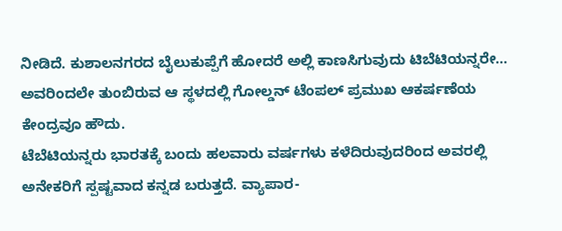ನೀಡಿದೆ. ಕುಶಾಲನಗರದ ಬೈಲುಕುಪ್ಪೆಗೆ ಹೋದರೆ ಅಲ್ಲಿ ಕಾಣಸಿಗುವುದು ಟಿಬೆಟಿಯನ್ನರೇ... ಅವರಿಂದಲೇ ತುಂಬಿರುವ ಆ ಸ್ಥಳದಲ್ಲಿ ಗೋಲ್ಡನ್ ಟೆಂಪಲ್ ಪ್ರಮುಖ ಆಕರ್ಷಣೆಯ ಕೇಂದ್ರವೂ ಹೌದು.
ಟೆಬೆಟಿಯನ್ನರು ಭಾರತಕ್ಕೆ ಬಂದು ಹಲವಾರು ವರ್ಷಗಳು ಕಳೆದಿರುವುದರಿಂದ ಅವರಲ್ಲಿ ಅನೇಕರಿಗೆ ಸ್ಪಷ್ಟವಾದ ಕನ್ನಡ ಬರುತ್ತದೆ. ವ್ಯಾಪಾರ-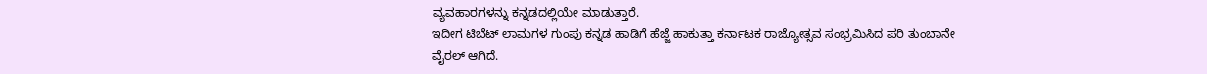ವ್ಯವಹಾರಗಳನ್ನು ಕನ್ನಡದಲ್ಲಿಯೇ ಮಾಡುತ್ತಾರೆ.
ಇದೀಗ ಟಿಬೆಟ್ ಲಾಮಗಳ ಗುಂಪು ಕನ್ನಡ ಹಾಡಿಗೆ ಹೆಜ್ಜೆ ಹಾಕುತ್ತಾ ಕರ್ನಾಟಕ ರಾಜ್ಯೋತ್ಸವ ಸಂಭ್ರಮಿಸಿದ ಪರಿ ತುಂಬಾನೇ ವೈರಲ್ ಆಗಿದೆ.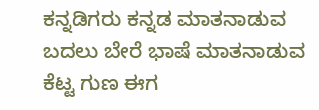ಕನ್ನಡಿಗರು ಕನ್ನಡ ಮಾತನಾಡುವ ಬದಲು ಬೇರೆ ಭಾಷೆ ಮಾತನಾಡುವ ಕೆಟ್ಟ ಗುಣ ಈಗ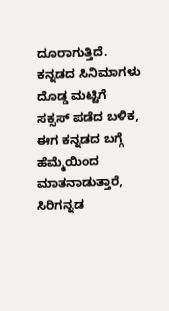ದೂರಾಗುತ್ತಿದೆ. ಕನ್ನಡದ ಸಿನಿಮಾಗಳು ದೊಡ್ಡ ಮಟ್ಟಿಗೆ ಸಕ್ಸಸ್ ಪಡೆದ ಬಳಿಕ, ಈಗ ಕನ್ನಡದ ಬಗ್ಗೆ ಹೆಮ್ಮೆಯಿಂದ ಮಾತನಾಡುತ್ತಾರೆ, ಸಿರಿಗನ್ನಡ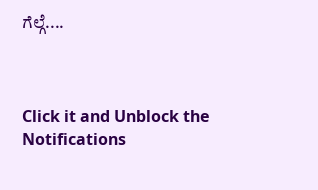ಗೆಲ್ಗೆ....



Click it and Unblock the Notifications